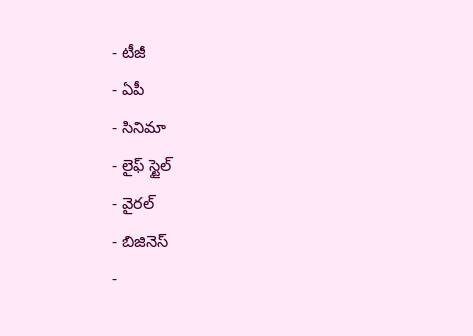- టీజీ
- ఏపీ
- సినిమా
- లైఫ్ స్టైల్
- వైరల్
- బిజినెస్
-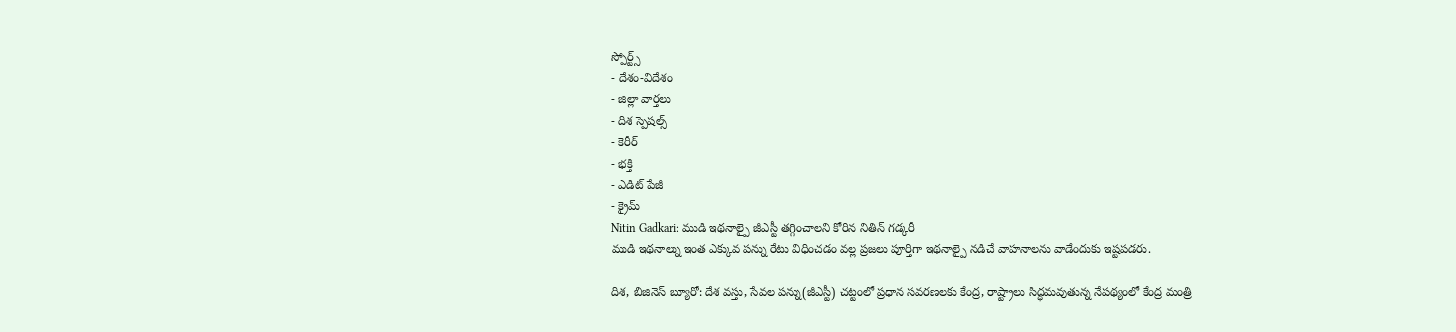స్పోర్ట్స్
- దేశం-విదేశం
- జిల్లా వార్తలు
- దిశ స్పెషల్స్
- కెరీర్
- భక్తి
- ఎడిట్ పేజీ
- క్రైమ్
Nitin Gadkari: ముడి ఇథనాల్పై జీఎస్టీ తగ్గించాలని కోరిన నితిన్ గడ్కరీ
ముడి ఇథనాల్ను ఇంత ఎక్కువ పన్ను రేటు విధించడం వల్ల ప్రజలు పూర్తిగా ఇథనాల్పై నడిచే వాహనాలను వాడేందుకు ఇష్టపడరు.

దిశ, బిజినెస్ బ్యూరో: దేశ వస్తు, సేవల పన్ను(జీఎస్టీ) చట్టంలో ప్రధాన సవరణలకు కేంద్ర, రాష్ట్రాలు సిద్ధమవుతున్న నేపథ్యంలో కేంద్ర మంత్రి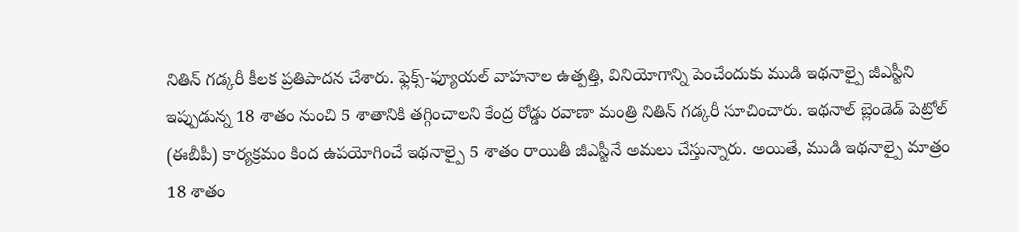నితిన్ గడ్కరీ కీలక ప్రతిపాదన చేశారు. ఫ్లెక్స్-ఫ్యూయల్ వాహనాల ఉత్పత్తి, వినియోగాన్ని పెంచేందుకు ముడి ఇథనాల్పై జీఎస్టీని ఇప్పుడున్న 18 శాతం నుంచి 5 శాతానికి తగ్గించాలని కేంద్ర రోడ్డు రవాణా మంత్రి నితిన్ గడ్కరీ సూచించారు. ఇథనాల్ బ్లెండెడ్ పెట్రోల్ (ఈబీపీ) కార్యక్రమం కింద ఉపయోగించే ఇథనాల్పై 5 శాతం రాయితీ జీఎస్టీనే అమలు చేస్తున్నారు. అయితే, ముడి ఇథనాల్పై మాత్రం 18 శాతం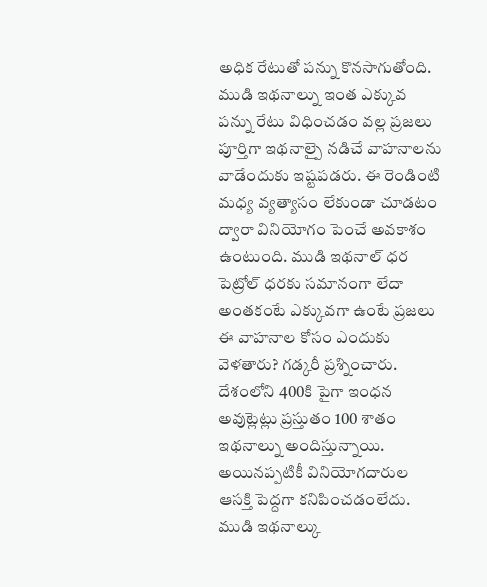అధిక రేటుతో పన్ను కొనసాగుతోంది. ముడి ఇథనాల్ను ఇంత ఎక్కువ పన్ను రేటు విధించడం వల్ల ప్రజలు పూర్తిగా ఇథనాల్పై నడిచే వాహనాలను వాడేందుకు ఇష్టపడరు. ఈ రెండింటి మధ్య వ్యత్యాసం లేకుండా చూడటం ద్వారా వినియోగం పెంచే అవకాశం ఉంటుంది. ముడి ఇథనాల్ ధర పెట్రోల్ ధరకు సమానంగా లేదా అంతకంటే ఎక్కువగా ఉంటే ప్రజలు ఈ వాహనాల కోసం ఎందుకు వెళతారు? గడ్కరీ ప్రశ్నించారు. దేశంలోని 400కి పైగా ఇంధన అవుట్లెట్లు ప్రస్తుతం 100 శాతం ఇథనాల్ను అందిస్తున్నాయి. అయినప్పటికీ వినియోగదారుల ఆసక్తి పెద్దగా కనిపించడంలేదు. ముడి ఇథనాల్కు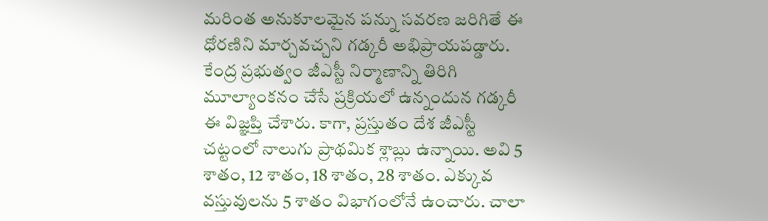మరింత అనుకూలమైన పన్ను సవరణ జరిగితే ఈ ధోరణిని మార్చవచ్చని గడ్కరీ అభిప్రాయపడ్డారు.
కేంద్ర ప్రభుత్వం జీఎస్టీ నిర్మాణాన్ని తిరిగి మూల్యాంకనం చేసే ప్రక్రియలో ఉన్నందున గడ్కరీ ఈ విజ్ఞప్తి చేశారు. కాగా, ప్రస్తుతం దేశ జీఎస్టీ చట్టంలో నాలుగు ప్రాథమిక శ్లాబ్లు ఉన్నాయి. అవి 5 శాతం, 12 శాతం, 18 శాతం, 28 శాతం. ఎక్కువ వస్తువులను 5 శాతం విభాగంలోనే ఉంచారు. చాలా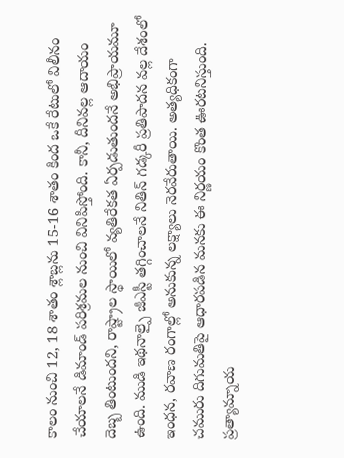కాలం నుంచి 12, 18 శాతం శ్లాబ్లను 15-16 శాతం కింద ఒకే రేటులో విలీనం చేయాలనే డిమాండ్ పరిశ్రమల నుంచి వినిపిస్తోంది. కానీ, దీనివల్ల ఆదాయం దెబ్బ తింటుందని, రాష్ట్రాల స్థాయిలో వ్యతిరేకత ఏర్పడుతుందనే అభిప్రాయమూ ఉంది. ముడి ఇథనాల్పై జీఎస్టీ తగ్గించాలనే నితిన్ గడ్కరీ ప్రతిపాదన వల్ల దేశంలో ఇంధన, రవాణ రంగాల్లో అనుకున్న లక్ష్యాలు నెరవేరుతాయి. అత్యధికంగా చమురు దిగుమతిపై ఆధారపడిన మనకు ఈ నిర్ణయం కొంత ఊరటనిస్తుంది. ప్రత్యామ్నాయ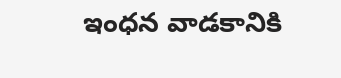ఇంధన వాడకానికి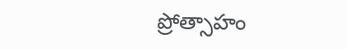ప్రోత్సాహం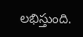లభిస్తుంది.